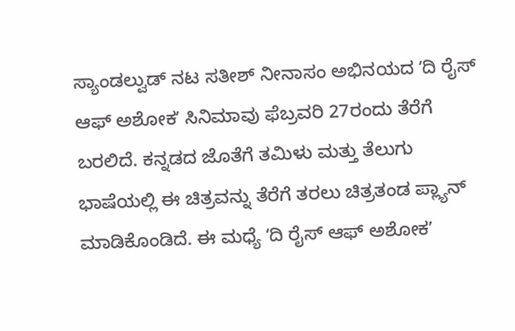ಸ್ಯಾಂಡಲ್ವುಡ್ ನಟ ಸತೀಶ್ ನೀನಾಸಂ ಅಭಿನಯದ ʻದಿ ರೈಸ್ ಆಫ್ ಅಶೋಕʼ ಸಿನಿಮಾವು ಫೆಬ್ರವರಿ 27ರಂದು ತೆರೆಗೆ ಬರಲಿದೆ. ಕನ್ನಡದ ಜೊತೆಗೆ ತಮಿಳು ಮತ್ತು ತೆಲುಗು ಭಾಷೆಯಲ್ಲಿ ಈ ಚಿತ್ರವನ್ನು ತೆರೆಗೆ ತರಲು ಚಿತ್ರತಂಡ ಪ್ಲ್ಯಾನ್ ಮಾಡಿಕೊಂಡಿದೆ. ಈ ಮಧ್ಯೆ ʻದಿ ರೈಸ್ ಆಫ್ ಅಶೋಕʼ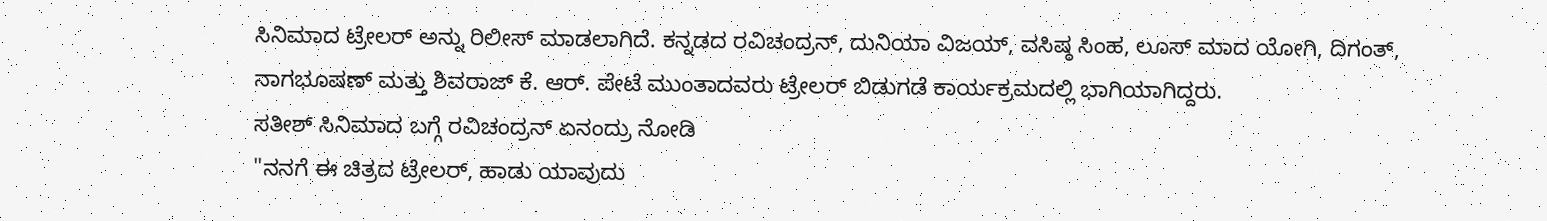ಸಿನಿಮಾದ ಟ್ರೇಲರ್ ಅನ್ನು ರಿಲೀಸ್ ಮಾಡಲಾಗಿದೆ. ಕನ್ನಡದ ರವಿಚಂದ್ರನ್, ದುನಿಯಾ ವಿಜಯ್, ವಸಿಷ್ಠ ಸಿಂಹ, ಲೂಸ್ ಮಾದ ಯೋಗಿ, ದಿಗಂತ್, ನಾಗಭೂಷಣ್ ಮತ್ತು ಶಿವರಾಜ್ ಕೆ. ಆರ್. ಪೇಟೆ ಮುಂತಾದವರು ಟ್ರೇಲರ್ ಬಿಡುಗಡೆ ಕಾರ್ಯಕ್ರಮದಲ್ಲಿ ಭಾಗಿಯಾಗಿದ್ದರು.
ಸತೀಶ್ ಸಿನಿಮಾದ ಬಗ್ಗೆ ರವಿಚಂದ್ರನ್ ಏನಂದ್ರು ನೋಡಿ
"ನನಗೆ ಈ ಚಿತ್ರದ ಟ್ರೇಲರ್, ಹಾಡು ಯಾವುದು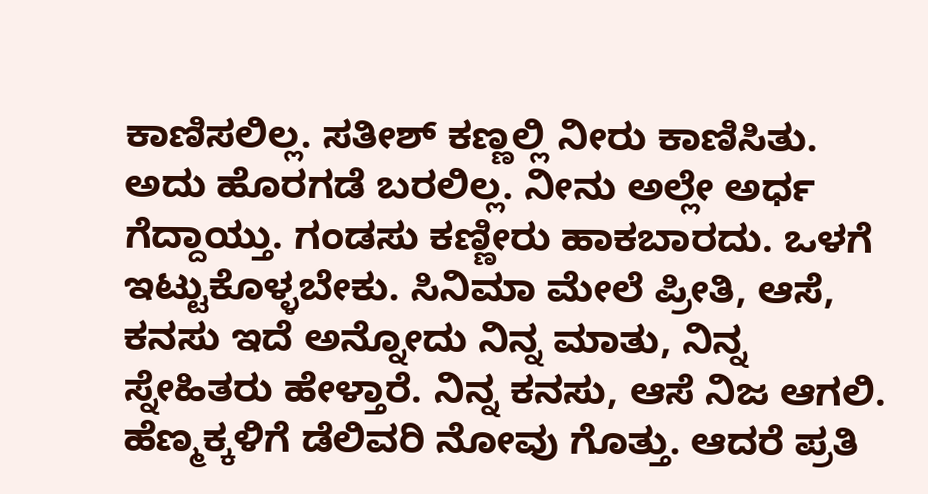ಕಾಣಿಸಲಿಲ್ಲ. ಸತೀಶ್ ಕಣ್ಣಲ್ಲಿ ನೀರು ಕಾಣಿಸಿತು. ಅದು ಹೊರಗಡೆ ಬರಲಿಲ್ಲ. ನೀನು ಅಲ್ಲೇ ಅರ್ಧ ಗೆದ್ದಾಯ್ತು. ಗಂಡಸು ಕಣ್ಣೀರು ಹಾಕಬಾರದು. ಒಳಗೆ ಇಟ್ಟುಕೊಳ್ಳಬೇಕು. ಸಿನಿಮಾ ಮೇಲೆ ಪ್ರೀತಿ, ಆಸೆ, ಕನಸು ಇದೆ ಅನ್ನೋದು ನಿನ್ನ ಮಾತು, ನಿನ್ನ ಸ್ನೇಹಿತರು ಹೇಳ್ತಾರೆ. ನಿನ್ನ ಕನಸು, ಆಸೆ ನಿಜ ಆಗಲಿ. ಹೆಣ್ಮಕ್ಕಳಿಗೆ ಡೆಲಿವರಿ ನೋವು ಗೊತ್ತು. ಆದರೆ ಪ್ರತಿ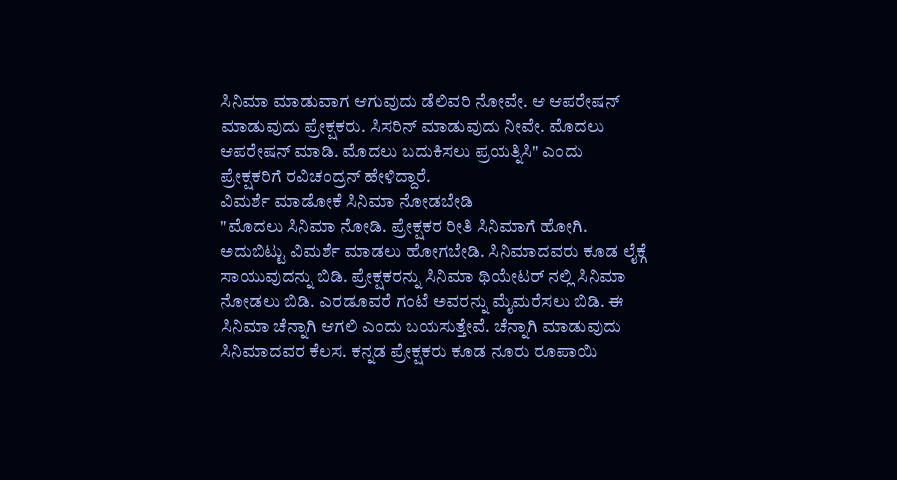ಸಿನಿಮಾ ಮಾಡುವಾಗ ಆಗುವುದು ಡೆಲಿವರಿ ನೋವೇ. ಆ ಆಪರೇಷನ್ ಮಾಡುವುದು ಪ್ರೇಕ್ಷಕರು. ಸಿಸರಿನ್ ಮಾಡುವುದು ನೀವೇ. ಮೊದಲು ಆಪರೇಷನ್ ಮಾಡಿ. ಮೊದಲು ಬದುಕಿಸಲು ಪ್ರಯತ್ನಿಸಿ" ಎಂದು ಪ್ರೇಕ್ಷಕರಿಗೆ ರವಿಚಂದ್ರನ್ ಹೇಳಿದ್ದಾರೆ.
ವಿಮರ್ಶೆ ಮಾಡೋಕೆ ಸಿನಿಮಾ ನೋಡಬೇಡಿ
"ಮೊದಲು ಸಿನಿಮಾ ನೋಡಿ. ಪ್ರೇಕ್ಷಕರ ರೀತಿ ಸಿನಿಮಾಗೆ ಹೋಗಿ. ಅದುಬಿಟ್ಟು ವಿಮರ್ಶೆ ಮಾಡಲು ಹೋಗಬೇಡಿ. ಸಿನಿಮಾದವರು ಕೂಡ ಲೈಕ್ಗೆ ಸಾಯುವುದನ್ನು ಬಿಡಿ. ಪ್ರೇಕ್ಷಕರನ್ನು ಸಿನಿಮಾ ಥಿಯೇಟರ್ ನಲ್ಲಿ ಸಿನಿಮಾ ನೋಡಲು ಬಿಡಿ. ಎರಡೂವರೆ ಗಂಟೆ ಅವರನ್ನು ಮೈಮರೆಸಲು ಬಿಡಿ. ಈ ಸಿನಿಮಾ ಚೆನ್ನಾಗಿ ಆಗಲಿ ಎಂದು ಬಯಸುತ್ತೇವೆ. ಚೆನ್ನಾಗಿ ಮಾಡುವುದು ಸಿನಿಮಾದವರ ಕೆಲಸ. ಕನ್ನಡ ಪ್ರೇಕ್ಷಕರು ಕೂಡ ನೂರು ರೂಪಾಯಿ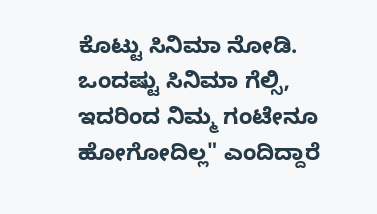ಕೊಟ್ಟು ಸಿನಿಮಾ ನೋಡಿ. ಒಂದಷ್ಟು ಸಿನಿಮಾ ಗೆಲ್ಸಿ, ಇದರಿಂದ ನಿಮ್ಮ ಗಂಟೇನೂ ಹೋಗೋದಿಲ್ಲ" ಎಂದಿದ್ದಾರೆ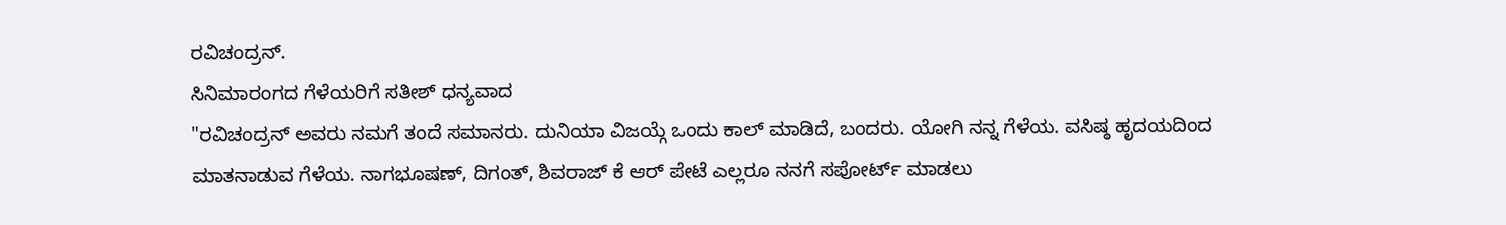ರವಿಚಂದ್ರನ್.
ಸಿನಿಮಾರಂಗದ ಗೆಳೆಯರಿಗೆ ಸತೀಶ್ ಧನ್ಯವಾದ
"ರವಿಚಂದ್ರನ್ ಅವರು ನಮಗೆ ತಂದೆ ಸಮಾನರು. ದುನಿಯಾ ವಿಜಯ್ಗೆ ಒಂದು ಕಾಲ್ ಮಾಡಿದೆ, ಬಂದರು. ಯೋಗಿ ನನ್ನ ಗೆಳೆಯ. ವಸಿಷ್ಠ ಹೃದಯದಿಂದ ಮಾತನಾಡುವ ಗೆಳೆಯ. ನಾಗಭೂಷಣ್, ದಿಗಂತ್, ಶಿವರಾಜ್ ಕೆ ಆರ್ ಪೇಟೆ ಎಲ್ಲರೂ ನನಗೆ ಸಪೋರ್ಟ್ ಮಾಡಲು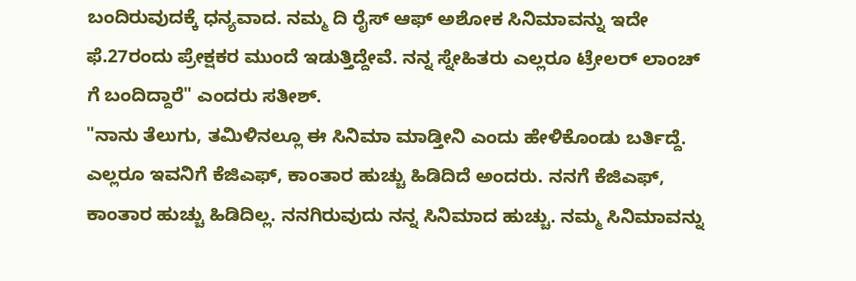ಬಂದಿರುವುದಕ್ಕೆ ಧನ್ಯವಾದ. ನಮ್ಮ ದಿ ರೈಸ್ ಆಫ್ ಅಶೋಕ ಸಿನಿಮಾವನ್ನು ಇದೇ ಫೆ.27ರಂದು ಪ್ರೇಕ್ಷಕರ ಮುಂದೆ ಇಡುತ್ತಿದ್ದೇವೆ. ನನ್ನ ಸ್ನೇಹಿತರು ಎಲ್ಲರೂ ಟ್ರೇಲರ್ ಲಾಂಚ್ ಗೆ ಬಂದಿದ್ದಾರೆ" ಎಂದರು ಸತೀಶ್.
"ನಾನು ತೆಲುಗು, ತಮಿಳಿನಲ್ಲೂ ಈ ಸಿನಿಮಾ ಮಾಡ್ತೀನಿ ಎಂದು ಹೇಳಿಕೊಂಡು ಬರ್ತಿದ್ದೆ. ಎಲ್ಲರೂ ಇವನಿಗೆ ಕೆಜಿಎಫ್, ಕಾಂತಾರ ಹುಚ್ಚು ಹಿಡಿದಿದೆ ಅಂದರು. ನನಗೆ ಕೆಜಿಎಫ್, ಕಾಂತಾರ ಹುಚ್ಚು ಹಿಡಿದಿಲ್ಲ. ನನಗಿರುವುದು ನನ್ನ ಸಿನಿಮಾದ ಹುಚ್ಚು. ನಮ್ಮ ಸಿನಿಮಾವನ್ನು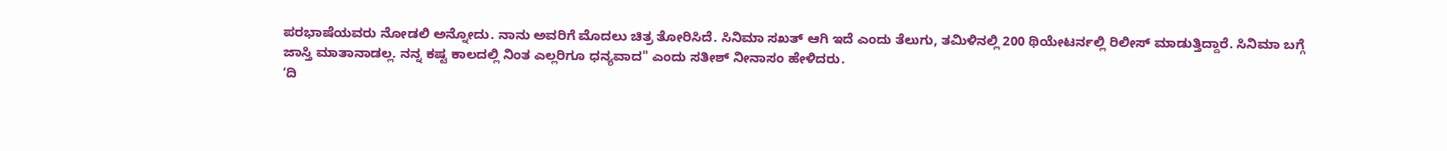ಪರಭಾಷೆಯವರು ನೋಡಲಿ ಅನ್ನೋದು. ನಾನು ಅವರಿಗೆ ಮೊದಲು ಚಿತ್ರ ತೋರಿಸಿದೆ. ಸಿನಿಮಾ ಸಖತ್ ಆಗಿ ಇದೆ ಎಂದು ತೆಲುಗು, ತಮಿಳಿನಲ್ಲಿ 200 ಥಿಯೇಟರ್ನಲ್ಲಿ ರಿಲೀಸ್ ಮಾಡುತ್ತಿದ್ದಾರೆ. ಸಿನಿಮಾ ಬಗ್ಗೆ ಜಾಸ್ತಿ ಮಾತಾನಾಡಲ್ಲ. ನನ್ನ ಕಷ್ಟ ಕಾಲದಲ್ಲಿ ನಿಂತ ಎಲ್ಲರಿಗೂ ಧನ್ಯವಾದ" ಎಂದು ಸತೀಶ್ ನೀನಾಸಂ ಹೇಳಿದರು.
ʻದಿ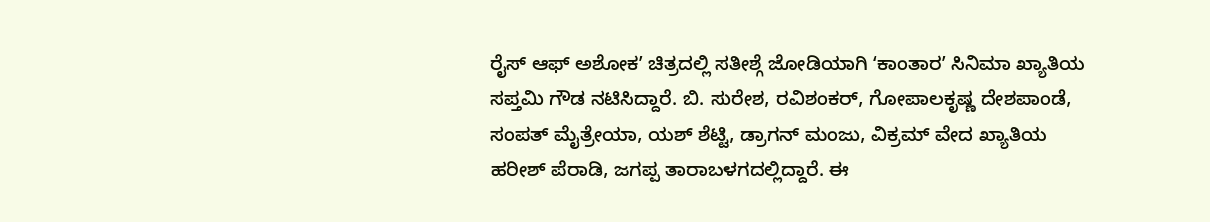ರೈಸ್ ಆಫ್ ಅಶೋಕʼ ಚಿತ್ರದಲ್ಲಿ ಸತೀಶ್ಗೆ ಜೋಡಿಯಾಗಿ ʻಕಾಂತಾರʼ ಸಿನಿಮಾ ಖ್ಯಾತಿಯ ಸಪ್ತಮಿ ಗೌಡ ನಟಿಸಿದ್ದಾರೆ. ಬಿ. ಸುರೇಶ, ರವಿಶಂಕರ್, ಗೋಪಾಲಕೃಷ್ಣ ದೇಶಪಾಂಡೆ, ಸಂಪತ್ ಮೈತ್ರೇಯಾ, ಯಶ್ ಶೆಟ್ಟಿ, ಡ್ರಾಗನ್ ಮಂಜು, ವಿಕ್ರಮ್ ವೇದ ಖ್ಯಾತಿಯ ಹರೀಶ್ ಪೆರಾಡಿ, ಜಗಪ್ಪ ತಾರಾಬಳಗದಲ್ಲಿದ್ದಾರೆ. ಈ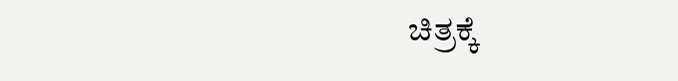ಚಿತ್ರಕ್ಕೆ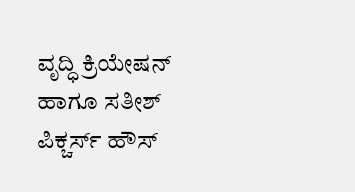ವೃದ್ಧಿ ಕ್ರಿಯೇಷನ್ ಹಾಗೂ ಸತೀಶ್ ಪಿಕ್ಚರ್ಸ್ ಹೌಸ್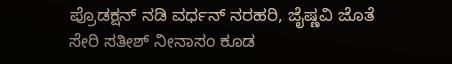ಪ್ರೊಡಕ್ಷನ್ ನಡಿ ವರ್ಧನ್ ನರಹರಿ, ಜೈಷ್ಣವಿ ಜೊತೆ ಸೇರಿ ಸತೀಶ್ ನೀನಾಸಂ ಕೂಡ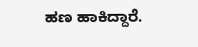ಹಣ ಹಾಕಿದ್ದಾರೆ.